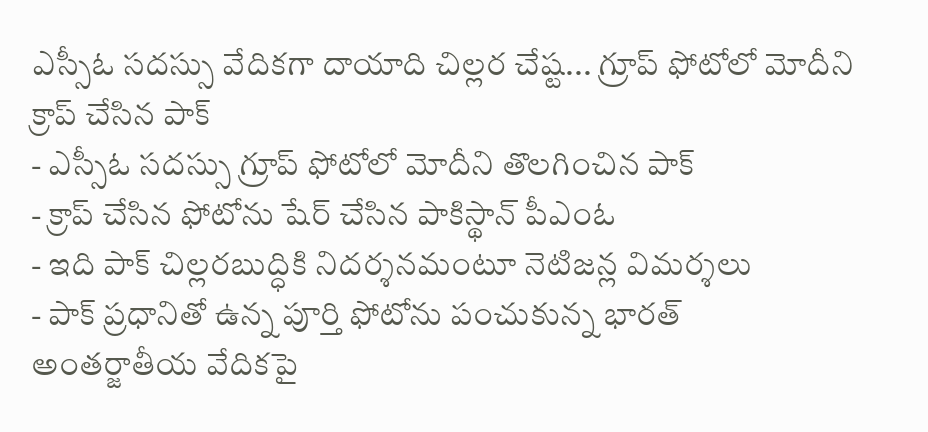ఎస్సీఓ సదస్సు వేదికగా దాయాది చిల్లర చేష్ట... గ్రూప్ ఫోటోలో మోదీని క్రాప్ చేసిన పాక్
- ఎస్సీఓ సదస్సు గ్రూప్ ఫోటోలో మోదీని తొలగించిన పాక్
- క్రాప్ చేసిన ఫోటోను షేర్ చేసిన పాకిస్థాన్ పీఎంఓ
- ఇది పాక్ చిల్లరబుద్ధికి నిదర్శనమంటూ నెటిజన్ల విమర్శలు
- పాక్ ప్రధానితో ఉన్న పూర్తి ఫోటోను పంచుకున్న భారత్
అంతర్జాతీయ వేదికపై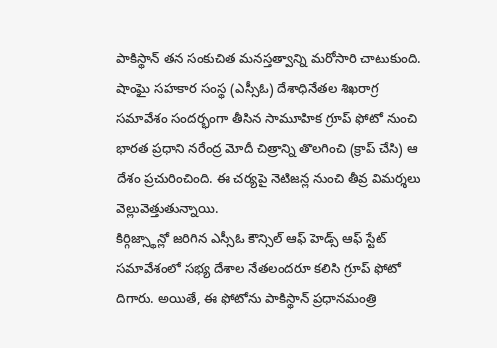పాకిస్థాన్ తన సంకుచిత మనస్తత్వాన్ని మరోసారి చాటుకుంది. షాంఘై సహకార సంస్థ (ఎస్సీఓ) దేశాధినేతల శిఖరాగ్ర సమావేశం సందర్భంగా తీసిన సామూహిక గ్రూప్ ఫోటో నుంచి భారత ప్రధాని నరేంద్ర మోదీ చిత్రాన్ని తొలగించి (క్రాప్ చేసి) ఆ దేశం ప్రచురించింది. ఈ చర్యపై నెటిజన్ల నుంచి తీవ్ర విమర్శలు వెల్లువెత్తుతున్నాయి.
కిర్గిజ్స్థాన్లో జరిగిన ఎస్సీఓ కౌన్సిల్ ఆఫ్ హెడ్స్ ఆఫ్ స్టేట్ సమావేశంలో సభ్య దేశాల నేతలందరూ కలిసి గ్రూప్ ఫోటో దిగారు. అయితే, ఈ ఫోటోను పాకిస్థాన్ ప్రధానమంత్రి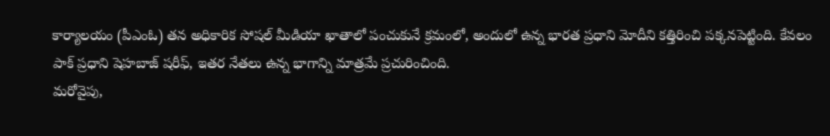కార్యాలయం (పీఎంఓ) తన అధికారిక సోషల్ మీడియా ఖాతాలో పంచుకునే క్రమంలో, అందులో ఉన్న భారత ప్రధాని మోదీని కత్తిరించి పక్కనపెట్టింది. కేవలం పాక్ ప్రధాని షెహబాజ్ షరీఫ్, ఇతర నేతలు ఉన్న భాగాన్ని మాత్రమే ప్రచురించింది.
మరోవైపు,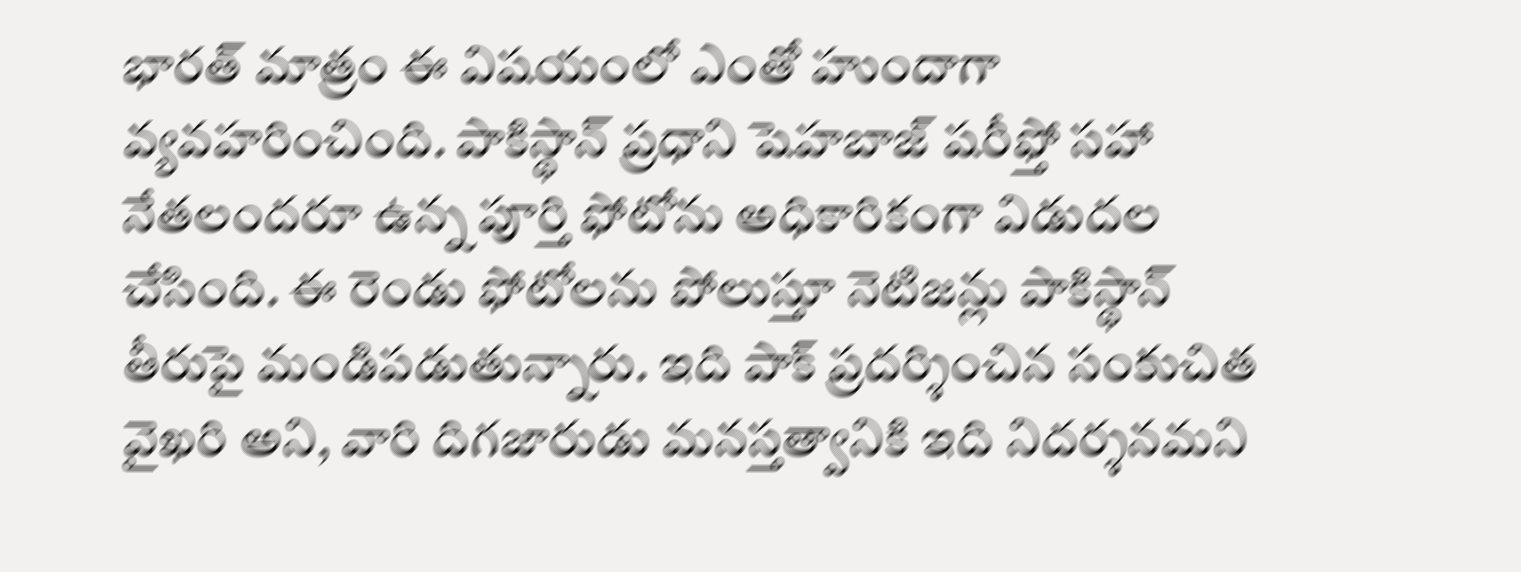భారత్ మాత్రం ఈ విషయంలో ఎంతో హుందాగా వ్యవహరించింది. పాకిస్థాన్ ప్రధాని షెహబాజ్ షరీఫ్తో సహా నేతలందరూ ఉన్న పూర్తి ఫోటోను అధికారికంగా విడుదల చేసింది. ఈ రెండు ఫోటోలను పోలుస్తూ నెటిజన్లు పాకిస్థాన్ తీరుపై మండిపడుతున్నారు. ఇది పాక్ ప్రదర్శించిన సంకుచిత వైఖరి అని, వారి దిగజారుడు మనస్తత్వానికి ఇది నిదర్శనమని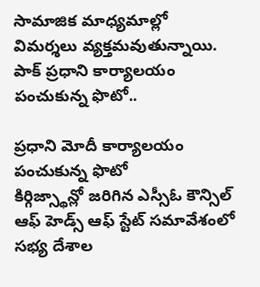సామాజిక మాధ్యమాల్లో విమర్శలు వ్యక్తమవుతున్నాయి.
పాక్ ప్రధాని కార్యాలయం పంచుకున్న ఫొటో..

ప్రధాని మోదీ కార్యాలయం పంచుకున్న ఫొటో
కిర్గిజ్స్థాన్లో జరిగిన ఎస్సీఓ కౌన్సిల్ ఆఫ్ హెడ్స్ ఆఫ్ స్టేట్ సమావేశంలో సభ్య దేశాల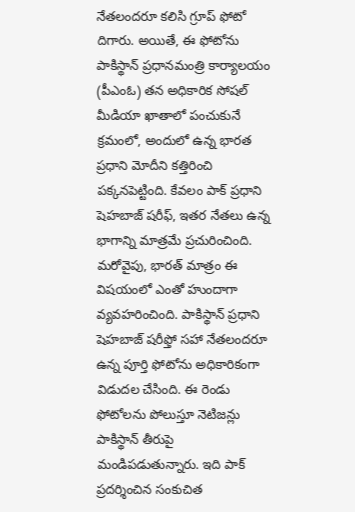నేతలందరూ కలిసి గ్రూప్ ఫోటో దిగారు. అయితే, ఈ ఫోటోను పాకిస్థాన్ ప్రధానమంత్రి కార్యాలయం (పీఎంఓ) తన అధికారిక సోషల్ మీడియా ఖాతాలో పంచుకునే క్రమంలో, అందులో ఉన్న భారత ప్రధాని మోదీని కత్తిరించి పక్కనపెట్టింది. కేవలం పాక్ ప్రధాని షెహబాజ్ షరీఫ్, ఇతర నేతలు ఉన్న భాగాన్ని మాత్రమే ప్రచురించింది.
మరోవైపు, భారత్ మాత్రం ఈ విషయంలో ఎంతో హుందాగా వ్యవహరించింది. పాకిస్థాన్ ప్రధాని షెహబాజ్ షరీఫ్తో సహా నేతలందరూ ఉన్న పూర్తి ఫోటోను అధికారికంగా విడుదల చేసింది. ఈ రెండు ఫోటోలను పోలుస్తూ నెటిజన్లు పాకిస్థాన్ తీరుపై మండిపడుతున్నారు. ఇది పాక్ ప్రదర్శించిన సంకుచిత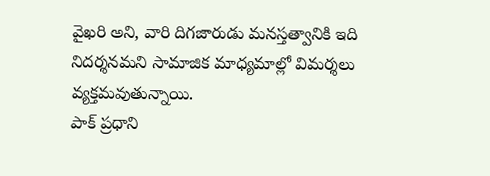వైఖరి అని, వారి దిగజారుడు మనస్తత్వానికి ఇది నిదర్శనమని సామాజిక మాధ్యమాల్లో విమర్శలు వ్యక్తమవుతున్నాయి.
పాక్ ప్రధాని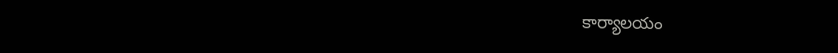కార్యాలయం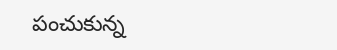పంచుకున్న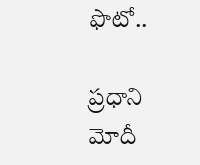ఫొటో..

ప్రధాని మోదీ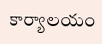కార్యాలయం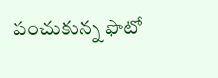పంచుకున్న ఫొటో